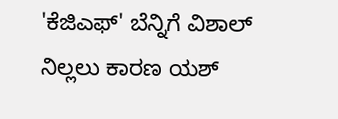'ಕೆಜಿಎಫ್' ಬೆನ್ನಿಗೆ ವಿಶಾಲ್ ನಿಲ್ಲಲು ಕಾರಣ ಯಶ್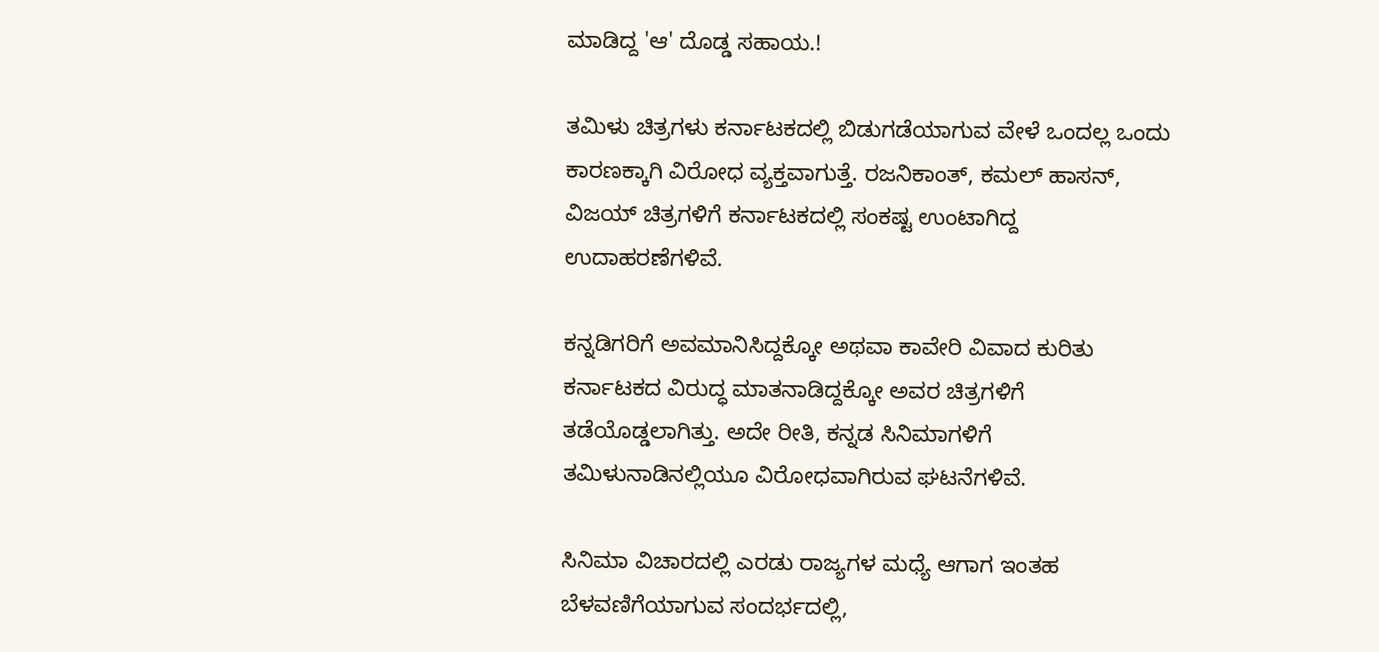ಮಾಡಿದ್ದ 'ಆ' ದೊಡ್ಡ ಸಹಾಯ.!

ತಮಿಳು ಚಿತ್ರಗಳು ಕರ್ನಾಟಕದಲ್ಲಿ ಬಿಡುಗಡೆಯಾಗುವ ವೇಳೆ ಒಂದಲ್ಲ ಒಂದು ಕಾರಣಕ್ಕಾಗಿ ವಿರೋಧ ವ್ಯಕ್ತವಾಗುತ್ತೆ. ರಜನಿಕಾಂತ್, ಕಮಲ್ ಹಾಸನ್, ವಿಜಯ್ ಚಿತ್ರಗಳಿಗೆ ಕರ್ನಾಟಕದಲ್ಲಿ ಸಂಕಷ್ಟ ಉಂಟಾಗಿದ್ದ ಉದಾಹರಣೆಗಳಿವೆ.

ಕನ್ನಡಿಗರಿಗೆ ಅವಮಾನಿಸಿದ್ದಕ್ಕೋ ಅಥವಾ ಕಾವೇರಿ ವಿವಾದ ಕುರಿತು ಕರ್ನಾಟಕದ ವಿರುದ್ಧ ಮಾತನಾಡಿದ್ದಕ್ಕೋ ಅವರ ಚಿತ್ರಗಳಿಗೆ ತಡೆಯೊಡ್ಡಲಾಗಿತ್ತು. ಅದೇ ರೀತಿ, ಕನ್ನಡ ಸಿನಿಮಾಗಳಿಗೆ ತಮಿಳುನಾಡಿನಲ್ಲಿಯೂ ವಿರೋಧವಾಗಿರುವ ಘಟನೆಗಳಿವೆ.

ಸಿನಿಮಾ ವಿಚಾರದಲ್ಲಿ ಎರಡು ರಾಜ್ಯಗಳ ಮಧ್ಯೆ ಆಗಾಗ ಇಂತಹ ಬೆಳವಣಿಗೆಯಾಗುವ ಸಂದರ್ಭದಲ್ಲಿ,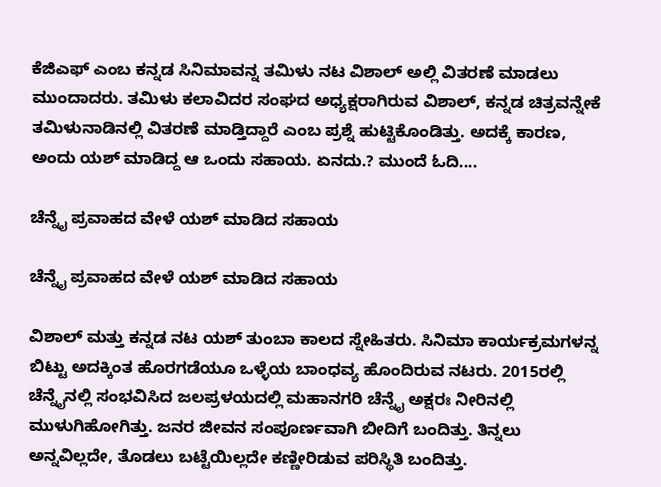ಕೆಜಿಎಫ್ ಎಂಬ ಕನ್ನಡ ಸಿನಿಮಾವನ್ನ ತಮಿಳು ನಟ ವಿಶಾಲ್ ಅಲ್ಲಿ ವಿತರಣೆ ಮಾಡಲು ಮುಂದಾದರು. ತಮಿಳು ಕಲಾವಿದರ ಸಂಘದ ಅಧ್ಯಕ್ಷರಾಗಿರುವ ವಿಶಾಲ್, ಕನ್ನಡ ಚಿತ್ರವನ್ನೇಕೆ ತಮಿಳುನಾಡಿನಲ್ಲಿ ವಿತರಣೆ ಮಾಡ್ತಿದ್ದಾರೆ ಎಂಬ ಪ್ರಶ್ನೆ ಹುಟ್ಟಿಕೊಂಡಿತ್ತು. ಅದಕ್ಕೆ ಕಾರಣ, ಅಂದು ಯಶ್ ಮಾಡಿದ್ದ ಆ ಒಂದು ಸಹಾಯ. ಏನದು.? ಮುಂದೆ ಓದಿ....

ಚೆನ್ನೈ ಪ್ರವಾಹದ ವೇಳೆ ಯಶ್ ಮಾಡಿದ ಸಹಾಯ

ಚೆನ್ನೈ ಪ್ರವಾಹದ ವೇಳೆ ಯಶ್ ಮಾಡಿದ ಸಹಾಯ

ವಿಶಾಲ್ ಮತ್ತು ಕನ್ನಡ ನಟ ಯಶ್ ತುಂಬಾ ಕಾಲದ ಸ್ನೇಹಿತರು. ಸಿನಿಮಾ ಕಾರ್ಯಕ್ರಮಗಳನ್ನ ಬಿಟ್ಟು ಅದಕ್ಕಿಂತ ಹೊರಗಡೆಯೂ ಒಳ್ಳೆಯ ಬಾಂಧವ್ಯ ಹೊಂದಿರುವ ನಟರು. 2015ರಲ್ಲಿ ಚೆನ್ನೈನಲ್ಲಿ ಸಂಭವಿಸಿದ ಜಲಪ್ರಳಯದಲ್ಲಿ ಮಹಾನಗರಿ ಚೆನ್ನೈ ಅಕ್ಷರಃ ನೀರಿನಲ್ಲಿ ಮುಳುಗಿಹೋಗಿತ್ತು. ಜನರ ಜೀವನ ಸಂಪೂರ್ಣವಾಗಿ ಬೀದಿಗೆ ಬಂದಿತ್ತು. ತಿನ್ನಲು ಅನ್ನವಿಲ್ಲದೇ, ತೊಡಲು ಬಟ್ಟೆಯಿಲ್ಲದೇ ಕಣ್ಣೀರಿಡುವ ಪರಿಸ್ಥಿತಿ ಬಂದಿತ್ತು.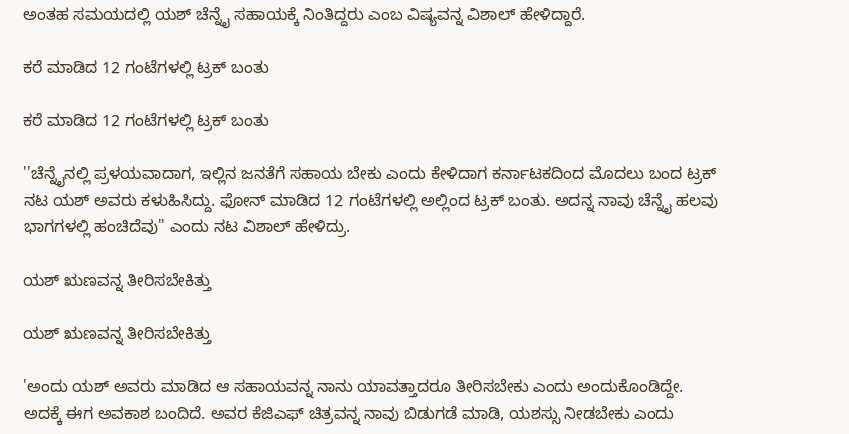ಅಂತಹ ಸಮಯದಲ್ಲಿ ಯಶ್ ಚೆನ್ನೈ ಸಹಾಯಕ್ಕೆ ನಿಂತಿದ್ದರು ಎಂಬ ವಿಷ್ಯವನ್ನ ವಿಶಾಲ್ ಹೇಳಿದ್ದಾರೆ.

ಕರೆ ಮಾಡಿದ 12 ಗಂಟೆಗಳಲ್ಲಿ ಟ್ರಕ್ ಬಂತು

ಕರೆ ಮಾಡಿದ 12 ಗಂಟೆಗಳಲ್ಲಿ ಟ್ರಕ್ ಬಂತು

''ಚೆನ್ನೈನಲ್ಲಿ ಪ್ರಳಯವಾದಾಗ, ಇಲ್ಲಿನ ಜನತೆಗೆ ಸಹಾಯ ಬೇಕು ಎಂದು ಕೇಳಿದಾಗ ಕರ್ನಾಟಕದಿಂದ ಮೊದಲು ಬಂದ ಟ್ರಕ್ ನಟ ಯಶ್ ಅವರು ಕಳುಹಿಸಿದ್ದು. ಫೋನ್ ಮಾಡಿದ 12 ಗಂಟೆಗಳಲ್ಲಿ ಅಲ್ಲಿಂದ ಟ್ರಕ್ ಬಂತು. ಅದನ್ನ ನಾವು ಚೆನ್ನೈ ಹಲವು ಭಾಗಗಳಲ್ಲಿ ಹಂಚಿದೆವು'' ಎಂದು ನಟ ವಿಶಾಲ್ ಹೇಳಿದ್ರು.

ಯಶ್ ಋಣವನ್ನ ತೀರಿಸಬೇಕಿತ್ತು

ಯಶ್ ಋಣವನ್ನ ತೀರಿಸಬೇಕಿತ್ತು

'ಅಂದು ಯಶ್ ಅವರು ಮಾಡಿದ ಆ ಸಹಾಯವನ್ನ ನಾನು ಯಾವತ್ತಾದರೂ ತೀರಿಸಬೇಕು ಎಂದು ಅಂದುಕೊಂಡಿದ್ದೇ. ಅದಕ್ಕೆ ಈಗ ಅವಕಾಶ ಬಂದಿದೆ. ಅವರ ಕೆಜಿಎಫ್ ಚಿತ್ರವನ್ನ ನಾವು ಬಿಡುಗಡೆ ಮಾಡಿ, ಯಶಸ್ಸು ನೀಡಬೇಕು ಎಂದು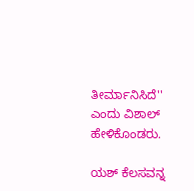ತೀರ್ಮಾನಿಸಿದೆ'' ಎಂದು ವಿಶಾಲ್ ಹೇಳಿಕೊಂಡರು.

ಯಶ್ ಕೆಲಸವನ್ನ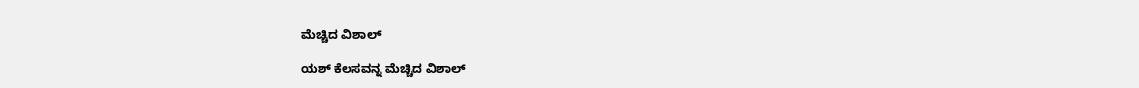ಮೆಚ್ಚಿದ ವಿಶಾಲ್

ಯಶ್ ಕೆಲಸವನ್ನ ಮೆಚ್ಚಿದ ವಿಶಾಲ್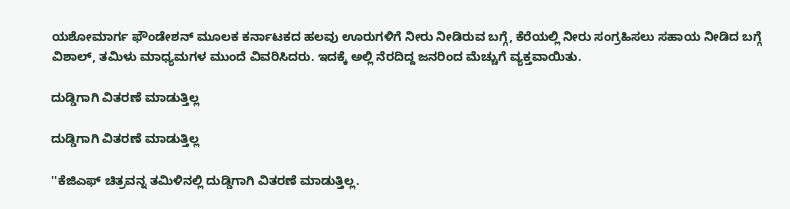ಯಶೋಮಾರ್ಗ ಫೌಂಡೇಶನ್ ಮೂಲಕ ಕರ್ನಾಟಕದ ಹಲವು ಊರುಗಳಿಗೆ ನೀರು ನೀಡಿರುವ ಬಗ್ಗೆ, ಕೆರೆಯಲ್ಲಿ ನೀರು ಸಂಗ್ರಹಿಸಲು ಸಹಾಯ ನೀಡಿದ ಬಗ್ಗೆ ವಿಶಾಲ್, ತಮಿಳು ಮಾಧ್ಯಮಗಳ ಮುಂದೆ ವಿವರಿಸಿದರು. ಇದಕ್ಕೆ ಅಲ್ಲಿ ನೆರದಿದ್ದ ಜನರಿಂದ ಮೆಚ್ಚುಗೆ ವ್ಯಕ್ತವಾಯಿತು.

ದುಡ್ಡಿಗಾಗಿ ವಿತರಣೆ ಮಾಡುತ್ತಿಲ್ಲ

ದುಡ್ಡಿಗಾಗಿ ವಿತರಣೆ ಮಾಡುತ್ತಿಲ್ಲ

''ಕೆಜಿಎಫ್ ಚಿತ್ರವನ್ನ ತಮಿಳಿನಲ್ಲಿ ದುಡ್ಡಿಗಾಗಿ ವಿತರಣೆ ಮಾಡುತ್ತಿಲ್ಲ.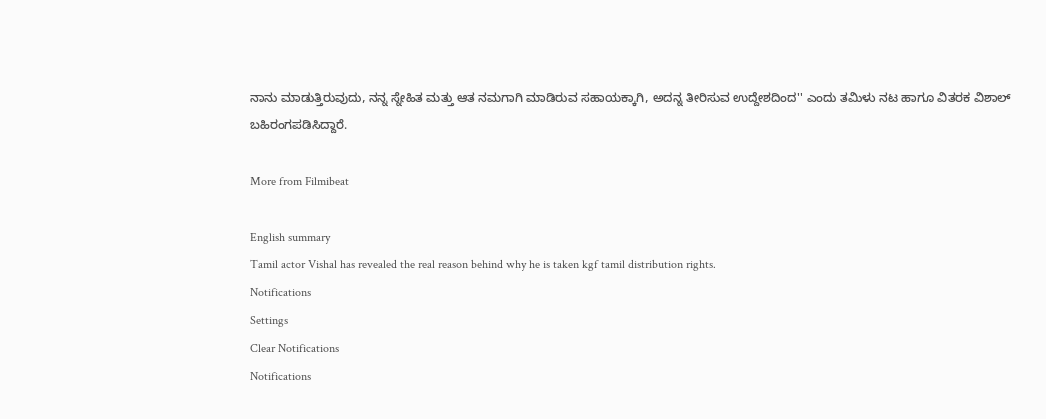ನಾನು ಮಾಡುತ್ತಿರುವುದು, ನನ್ನ ಸ್ನೇಹಿತ ಮತ್ತು ಆತ ನಮಗಾಗಿ ಮಾಡಿರುವ ಸಹಾಯಕ್ಕಾಗಿ, ಅದನ್ನ ತೀರಿಸುವ ಉದ್ದೇಶದಿಂದ'' ಎಂದು ತಮಿಳು ನಟ ಹಾಗೂ ವಿತರಕ ವಿಶಾಲ್ ಬಹಿರಂಗಪಡಿಸಿದ್ದಾರೆ.

More from Filmibeat

English summary
Tamil actor Vishal has revealed the real reason behind why he is taken kgf tamil distribution rights.
Notifications
Settings
Clear Notifications
Notifications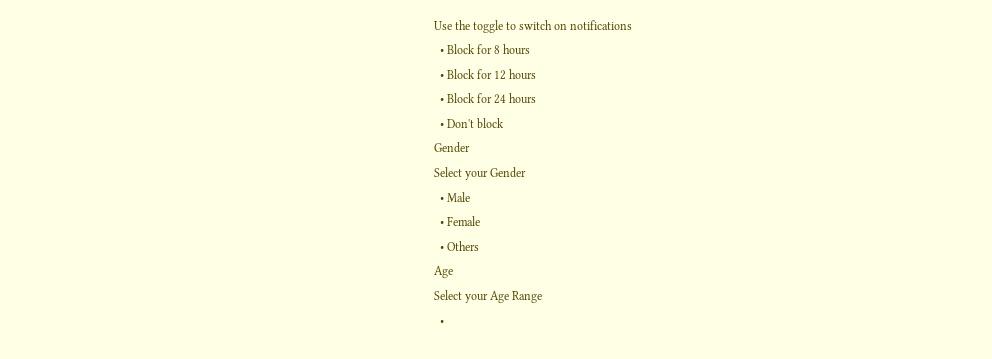Use the toggle to switch on notifications
  • Block for 8 hours
  • Block for 12 hours
  • Block for 24 hours
  • Don't block
Gender
Select your Gender
  • Male
  • Female
  • Others
Age
Select your Age Range
  •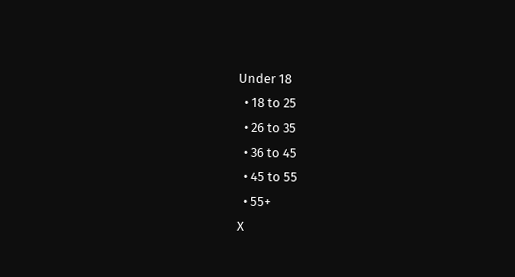Under 18
  • 18 to 25
  • 26 to 35
  • 36 to 45
  • 45 to 55
  • 55+
X